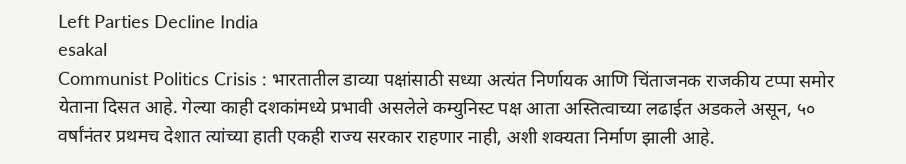Left Parties Decline India
esakal
Communist Politics Crisis : भारतातील डाव्या पक्षांसाठी सध्या अत्यंत निर्णायक आणि चिंताजनक राजकीय टप्पा समोर येताना दिसत आहे. गेल्या काही दशकांमध्ये प्रभावी असलेले कम्युनिस्ट पक्ष आता अस्तित्वाच्या लढाईत अडकले असून, ५० वर्षांनंतर प्रथमच देशात त्यांच्या हाती एकही राज्य सरकार राहणार नाही, अशी शक्यता निर्माण झाली आहे.